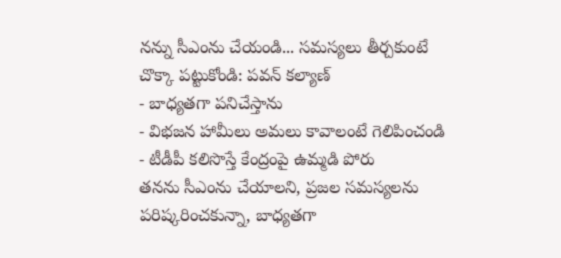నన్ను సీఎంను చేయండి... సమస్యలు తీర్చకుంటే చొక్కా పట్టుకోండి: పవన్ కల్యాణ్
- బాధ్యతగా పనిచేస్తాను
- విభజన హామీలు అమలు కావాలంటే గెలిపించండి
- టీడీపీ కలిసొస్తే కేంద్రంపై ఉమ్మడి పోరు
తనను సీఎంను చేయాలని, ప్రజల సమస్యలను పరిష్కరించకున్నా, బాధ్యతగా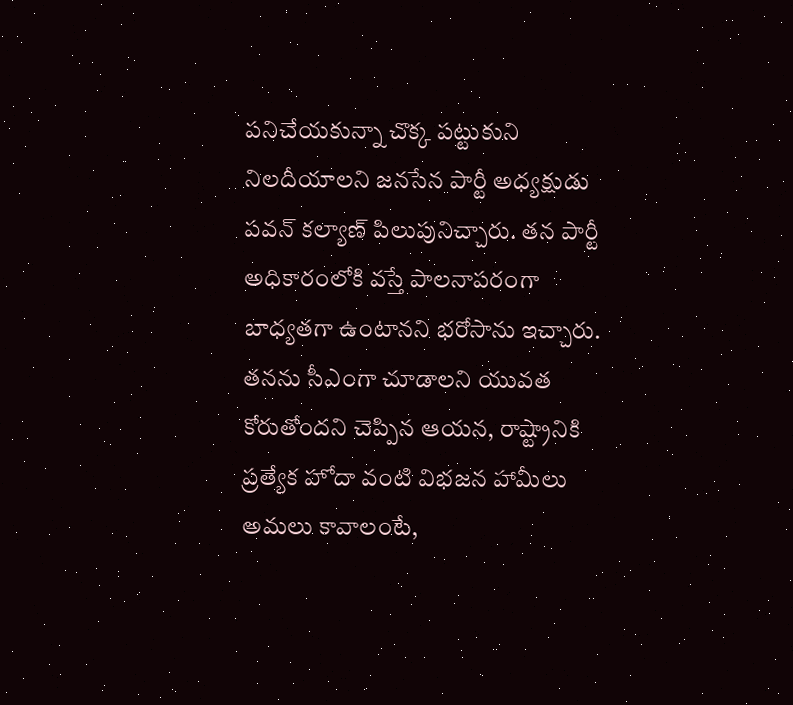పనిచేయకున్నా చొక్క పట్టుకుని నిలదీయాలని జనసేన పార్టీ అధ్యక్షుడు పవన్ కల్యాణ్ పిలుపునిచ్చారు. తన పార్టీ అధికారంలోకి వస్తే పాలనాపరంగా బాధ్యతగా ఉంటానని భరోసాను ఇచ్చారు. తనను సీఎంగా చూడాలని యువత కోరుతోందని చెప్పిన ఆయన, రాష్ట్రానికి ప్రత్యేక హోదా వంటి విభజన హామీలు అమలు కావాలంటే,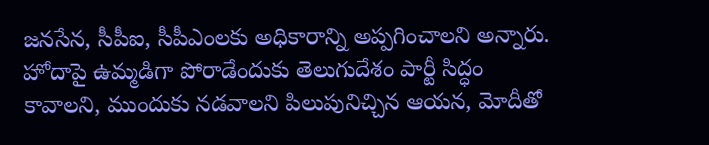జనసేన, సీపీఐ, సీపీఎంలకు అధికారాన్ని అప్పగించాలని అన్నారు.
హోదాపై ఉమ్మడిగా పోరాడేందుకు తెలుగుదేశం పార్టీ సిద్ధం కావాలని, ముందుకు నడవాలని పిలుపునిచ్చిన ఆయన, మోదీతో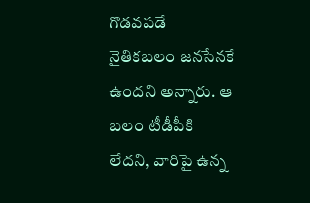గొడవపడే నైతికబలం జనసేనకే ఉందని అన్నారు. ఆ బలం టీడీపీకి లేదని, వారిపై ఉన్న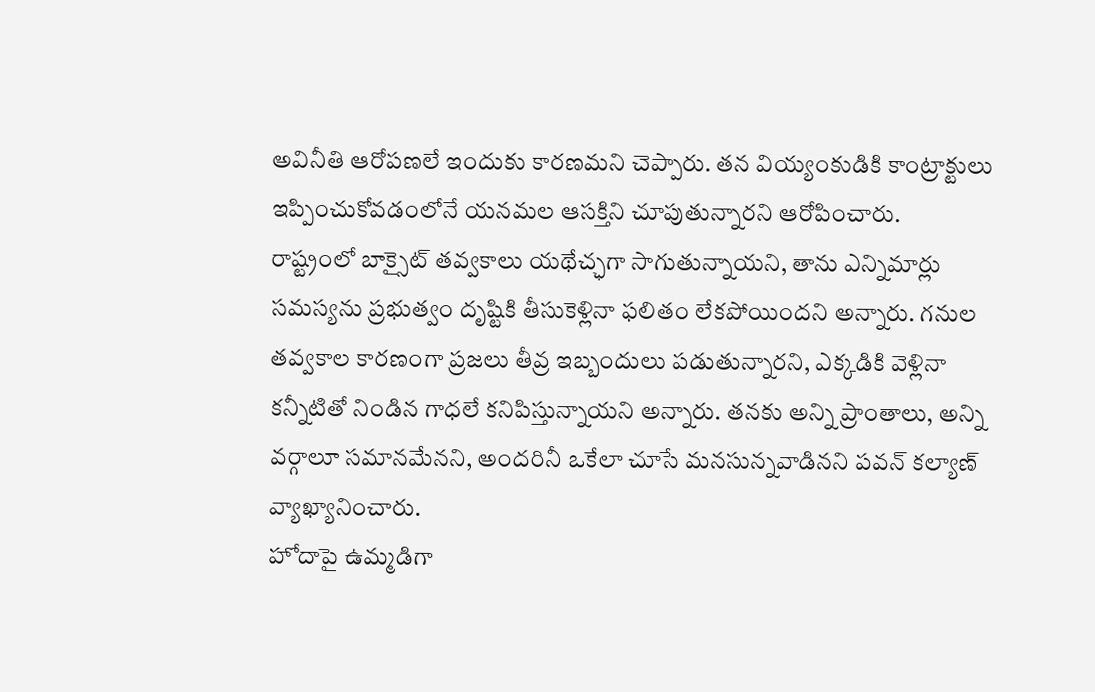అవినీతి ఆరోపణలే ఇందుకు కారణమని చెప్పారు. తన వియ్యంకుడికి కాంట్రాక్టులు ఇప్పించుకోవడంలోనే యనమల ఆసక్తిని చూపుతున్నారని ఆరోపించారు.
రాష్ట్రంలో బాక్సైట్ తవ్వకాలు యథేచ్ఛగా సాగుతున్నాయని, తాను ఎన్నిమార్లు సమస్యను ప్రభుత్వం దృష్టికి తీసుకెళ్లినా ఫలితం లేకపోయిందని అన్నారు. గనుల తవ్వకాల కారణంగా ప్రజలు తీవ్ర ఇబ్బందులు పడుతున్నారని, ఎక్కడికి వెళ్లినా కన్నీటితో నిండిన గాధలే కనిపిస్తున్నాయని అన్నారు. తనకు అన్ని ప్రాంతాలు, అన్ని వర్గాలూ సమానమేనని, అందరినీ ఒకేలా చూసే మనసున్నవాడినని పవన్ కల్యాణ్ వ్యాఖ్యానించారు.
హోదాపై ఉమ్మడిగా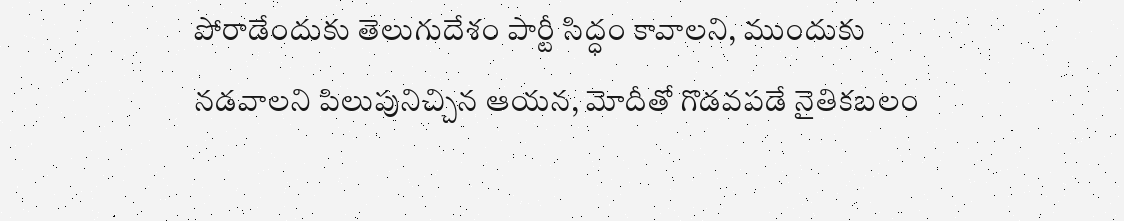పోరాడేందుకు తెలుగుదేశం పార్టీ సిద్ధం కావాలని, ముందుకు నడవాలని పిలుపునిచ్చిన ఆయన, మోదీతో గొడవపడే నైతికబలం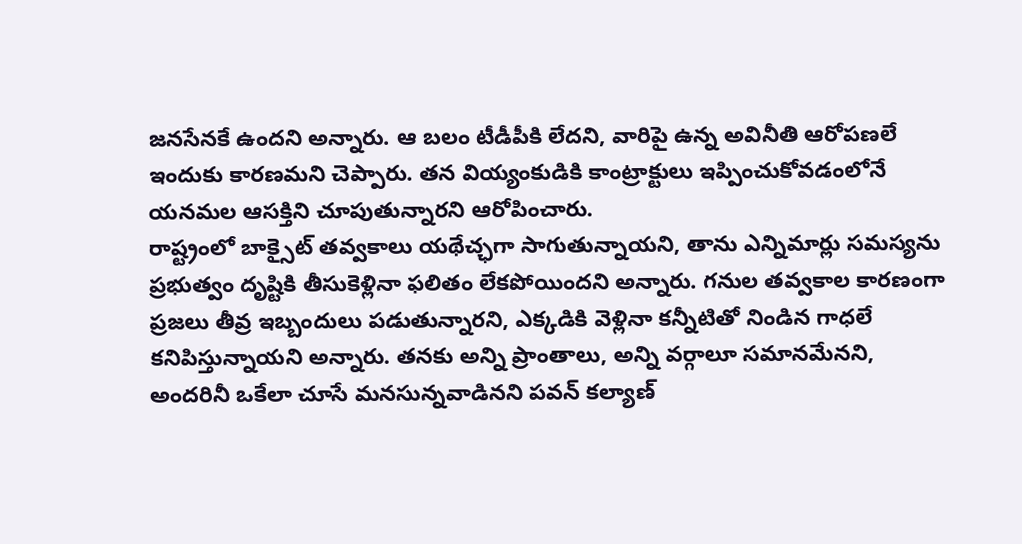జనసేనకే ఉందని అన్నారు. ఆ బలం టీడీపీకి లేదని, వారిపై ఉన్న అవినీతి ఆరోపణలే ఇందుకు కారణమని చెప్పారు. తన వియ్యంకుడికి కాంట్రాక్టులు ఇప్పించుకోవడంలోనే యనమల ఆసక్తిని చూపుతున్నారని ఆరోపించారు.
రాష్ట్రంలో బాక్సైట్ తవ్వకాలు యథేచ్ఛగా సాగుతున్నాయని, తాను ఎన్నిమార్లు సమస్యను ప్రభుత్వం దృష్టికి తీసుకెళ్లినా ఫలితం లేకపోయిందని అన్నారు. గనుల తవ్వకాల కారణంగా ప్రజలు తీవ్ర ఇబ్బందులు పడుతున్నారని, ఎక్కడికి వెళ్లినా కన్నీటితో నిండిన గాధలే కనిపిస్తున్నాయని అన్నారు. తనకు అన్ని ప్రాంతాలు, అన్ని వర్గాలూ సమానమేనని, అందరినీ ఒకేలా చూసే మనసున్నవాడినని పవన్ కల్యాణ్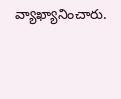వ్యాఖ్యానించారు.